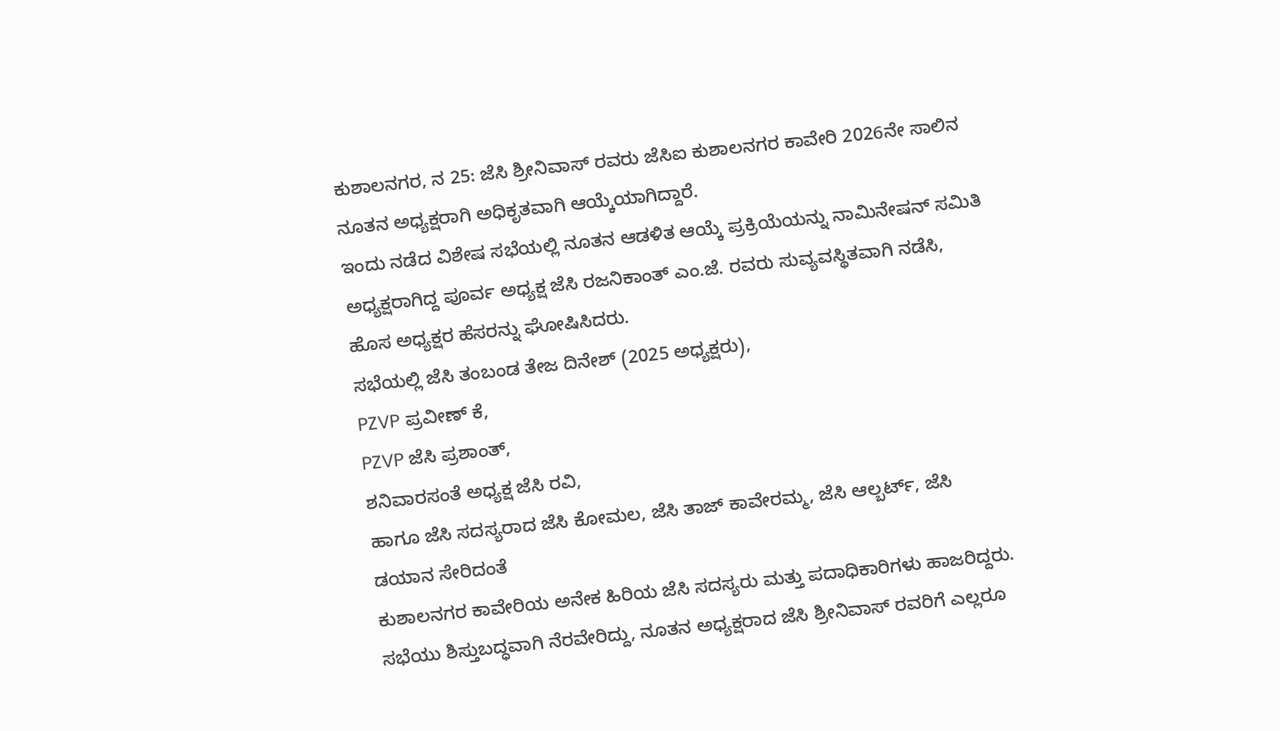ಕುಶಾಲನಗರ, ನ 25: ಜೆಸಿ ಶ್ರೀನಿವಾಸ್ ರವರು ಜೆಸಿಐ ಕುಶಾಲನಗರ ಕಾವೇರಿ 2026ನೇ ಸಾಲಿನ ನೂತನ ಅಧ್ಯಕ್ಷರಾಗಿ ಅಧಿಕೃತವಾಗಿ ಆಯ್ಕೆಯಾಗಿದ್ದಾರೆ.
ಇಂದು ನಡೆದ ವಿಶೇಷ ಸಭೆಯಲ್ಲಿ ನೂತನ ಆಡಳಿತ ಆಯ್ಕೆ ಪ್ರಕ್ರಿಯೆಯನ್ನು ನಾಮಿನೇಷನ್ ಸಮಿತಿ ಅಧ್ಯಕ್ಷರಾಗಿದ್ದ ಪೂರ್ವ ಅಧ್ಯಕ್ಷ ಜೆಸಿ ರಜನಿಕಾಂತ್ ಎಂ.ಜೆ. ರವರು ಸುವ್ಯವಸ್ಥಿತವಾಗಿ ನಡೆಸಿ, ಹೊಸ ಅಧ್ಯಕ್ಷರ ಹೆಸರನ್ನು ಘೋಷಿಸಿದರು.
ಸಭೆಯಲ್ಲಿ ಜೆಸಿ ತಂಬಂಡ ತೇಜ ದಿನೇಶ್ (2025 ಅಧ್ಯಕ್ಷರು),
PZVP ಪ್ರವೀಣ್ ಕೆ,
PZVP ಜೆಸಿ ಪ್ರಶಾಂತ್,
ಶನಿವಾರಸಂತೆ ಅಧ್ಯಕ್ಷ ಜೆಸಿ ರವಿ,
ಹಾಗೂ ಜೆಸಿ ಸದಸ್ಯರಾದ ಜೆಸಿ ಕೋಮಲ, ಜೆಸಿ ತಾಜ್ ಕಾವೇರಮ್ಮ, ಜೆಸಿ ಆಲ್ಬರ್ಟ್, ಜೆಸಿ ಡಯಾನ ಸೇರಿದಂತೆ
ಕುಶಾಲನಗರ ಕಾವೇರಿಯ ಅನೇಕ ಹಿರಿಯ ಜೆಸಿ ಸದಸ್ಯರು ಮತ್ತು ಪದಾಧಿಕಾರಿಗಳು ಹಾಜರಿದ್ದರು.
ಸಭೆಯು ಶಿಸ್ತುಬದ್ಧವಾಗಿ ನೆರವೇರಿದ್ದು, ನೂತನ ಅಧ್ಯಕ್ಷರಾದ ಜೆಸಿ ಶ್ರೀನಿವಾಸ್ ರವರಿಗೆ ಎಲ್ಲರೂ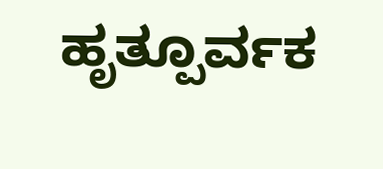ಹೃತ್ಪೂರ್ವಕ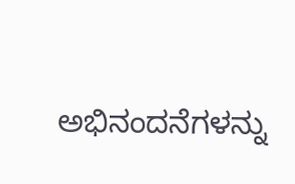ಅಭಿನಂದನೆಗಳನ್ನು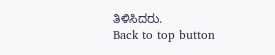ತಿಳಿಸಿದರು.
Back to top button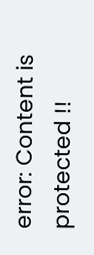error: Content is protected !!